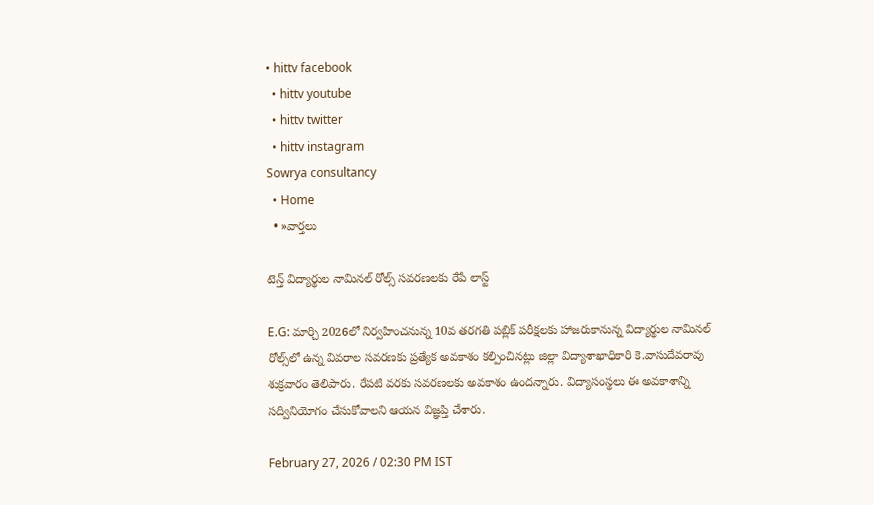• hittv facebook
  • hittv youtube
  • hittv twitter
  • hittv instagram
Sowrya consultancy
  • Home
  • »వార్తలు

టెన్త్ విద్యార్థుల నామినల్ రోల్స్ సవరణలకు రేపే లాస్ట్

E.G: మార్చి 2026లో నిర్వహించనున్న 10వ తరగతి పబ్లిక్ పరీక్షలకు హాజరుకానున్న విద్యార్థుల నామినల్ రోల్స్‌లో ఉన్న వివరాల సవరణకు ప్రత్యేక అవకాశం కల్పించినట్లు జిల్లా విద్యాశాఖాధికారి కె.వాసుదేవరావు శుక్రవారం తెలిపారు. రేపటి వరకు సవరణలకు అవకాశం ఉందన్నారు. విద్యాసంస్థలు ఈ అవకాశాన్ని సద్వినియోగం చేసుకోవాలని ఆయన విజ్ఞప్తి చేశారు.

February 27, 2026 / 02:30 PM IST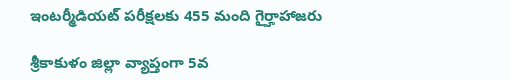ఇంటర్మీడియట్ పరీక్షలకు 455 మంది గైర్హాహాజరు

శ్రీకాకుళం జిల్లా వ్యాప్తంగా 5వ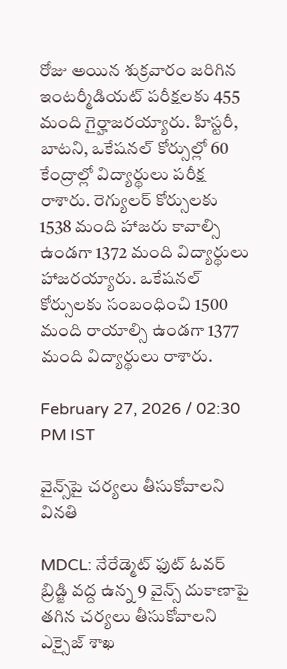రోజు అయిన శుక్రవారం జరిగిన ఇంటర్మీడియట్ పరీక్షలకు 455 మంది గైర్హాజరయ్యారు. హిస్టరీ, బాటని, ఒకేషనల్ కోర్సుల్లో 60 కేంద్రాల్లో విద్యార్థులు పరీక్ష రాశారు. రెగ్యులర్ కోర్సులకు 1538 మంది హాజరు కావాల్సి ఉండగా 1372 మంది విద్యార్థులు హాజరయ్యారు. ఒకేషనల్ కోర్సులకు సంబంధించి 1500 మంది రాయాల్సి ఉండగా 1377 మంది విద్యార్థులు రాశారు.

February 27, 2026 / 02:30 PM IST

వైన్స్‌పై చర్యలు తీసుకోవాలని వినతి

MDCL: నేరేడ్మెట్ ఫుట్ ఓవర్ బ్రిడ్జి వద్ద ఉన్న 9 వైన్స్ దుకాణాపై తగిన చర్యలు తీసుకోవాలని ఎక్సైజ్ శాఖ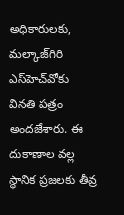అధికారులకు, మల్కాజ్‌గిరి ఎస్‌హెచ్‌వోకు వినతి పత్రం అందజేశారు. ఈ దుకాణాల వల్ల స్థానిక ప్రజలకు తీవ్ర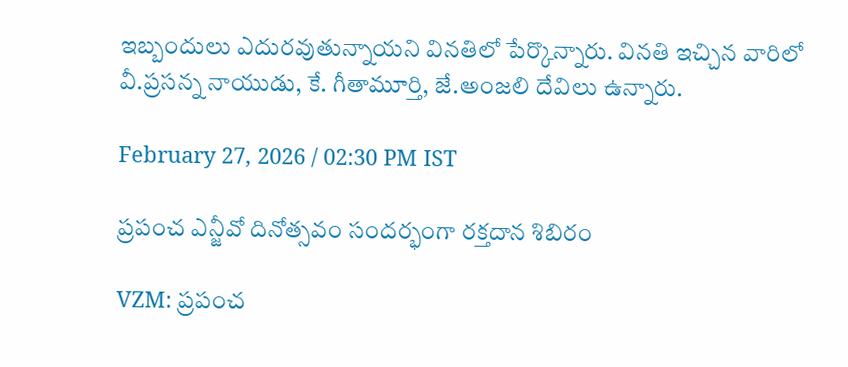ఇబ్బందులు ఎదురవుతున్నాయని వినతిలో పేర్కొన్నారు. వినతి ఇచ్చిన వారిలో వీ.ప్రసన్న నాయుడు, కే. గీతామూర్తి, జే.అంజలి దేవిలు ఉన్నారు.

February 27, 2026 / 02:30 PM IST

ప్రపంచ ఎన్జీవో దినోత్సవం సందర్భంగా రక్తదాన శిబిరం

VZM: ప్రపంచ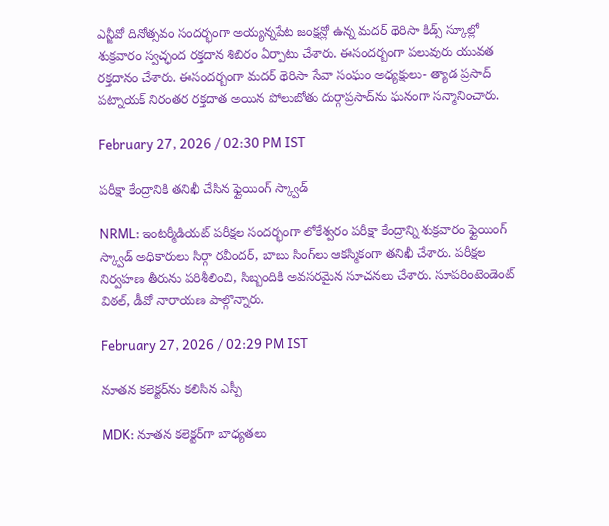ఎన్జీవో దినోత్సవం సందర్భంగా అయ్యన్నపేట జంక్షన్లో ఉన్న మదర్ థెరిసా కిడ్స్ స్కూల్లో శుక్రవారం స్వచ్ఛంద రక్తదాన శిబిరం ఏర్పాటు చేశారు. ఈసందర్బంగా పలువురు యువత రక్తదానం చేశారు. ఈసందర్బంగా మదర్ థెరిసా సేవా సంఘం అధ్యక్షులు- త్యాడ ప్రసాద్ పట్నాయక్ నిరంతర రక్తదాత అయిన పోలుబోతు దుర్గాప్రసాద్‌ను ఘనంగా సన్మానించారు.

February 27, 2026 / 02:30 PM IST

పరీక్షా కేంద్రానికి తనిఖీ చేసిన ఫ్లైయింగ్ స్క్వాడ్

NRML: ఇంటర్మీడియట్ పరీక్షల సందర్భంగా లోకేశ్వరం పరీక్షా కేంద్రాన్ని శుక్రవారం ఫ్లైయింగ్ స్క్వాడ్ అధికారులు సిర్గా రవీందర్, బాబు సింగ్‌లు ఆకస్మికంగా తనిఖీ చేశారు. పరీక్షల నిర్వహణ తీరును పరిశీలించి, సిబ్బందికి అవసరమైన సూచనలు చేశారు. సూపరింటెండెంట్ విఠల్, డీవో నారాయణ పాల్గొన్నారు.

February 27, 2026 / 02:29 PM IST

నూతన కలెక్టర్‌ను కలిసిన ఎస్పీ

MDK: నూతన కలెక్టర్‌గా బాధ్యతలు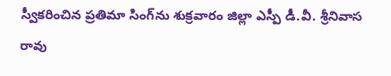స్వీకరించిన ప్రతిమా సింగ్‌ను శుక్రవారం జిల్లా ఎస్పీ డీ.వీ. శ్రీనివాస రావు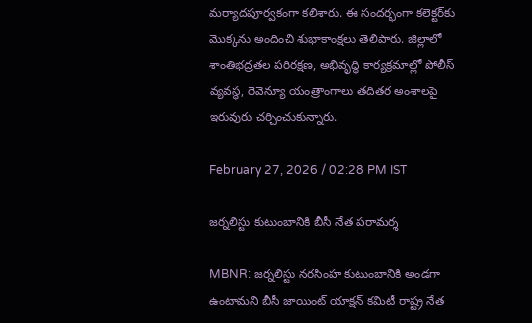మర్యాదపూర్వకంగా కలిశారు. ఈ సందర్భంగా కలెక్టర్‌కు మొక్కను అందించి శుభాకాంక్షలు తెలిపారు. జిల్లాలో శాంతిభద్రతల పరిరక్షణ, అభివృద్ధి కార్యక్రమాల్లో పోలీస్ వ్యవస్థ, రెవెన్యూ యంత్రాంగాలు తదితర అంశాలపై ఇరువురు చర్చించుకున్నారు.

February 27, 2026 / 02:28 PM IST

జర్నలిస్టు కుటుంబానికి బీసీ నేత పరామర్శ

MBNR: జర్నలిస్టు నరసింహ కుటుంబానికి అండగా ఉంటామని బీసీ జాయింట్ యాక్షన్ కమిటీ రాష్ట్ర నేత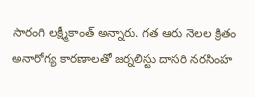సారంగి లక్ష్మీకాంత్ అన్నారు. గత ఆరు నెలల క్రితం అనారోగ్య కారణాలతో జర్నలిస్టు దాసరి నరసింహ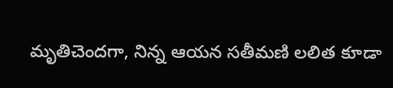మృతిచెందగా, నిన్న ఆయన సతీమణి లలిత కూడా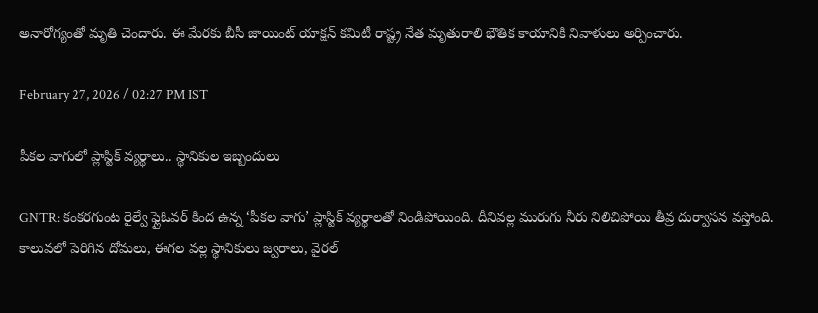అనారోగ్యంతో మృతి చెందారు. ఈ మేరకు బీసీ జాయింట్ యాక్షన్ కమిటీ రాష్ట్ర నేత మృతురాలి భౌతిక కాయానికి నివాళులు అర్పించారు.

February 27, 2026 / 02:27 PM IST

పీకల వాగులో ప్లాస్టిక్ వ్యర్థాలు.. స్థానికుల ఇబ్బందులు

GNTR: కంకరగుంట రైల్వే ఫ్లైఓవర్ కింద ఉన్న ‘పీకల వాగు’ ప్లాస్టిక్ వ్యర్థాలతో నిండిపోయింది. దీనివల్ల మురుగు నీరు నిలిచిపోయి తీవ్ర దుర్వాసన వస్తోంది. కాలువలో పెరిగిన దోమలు, ఈగల వల్ల స్థానికులు జ్వరాలు, వైరల్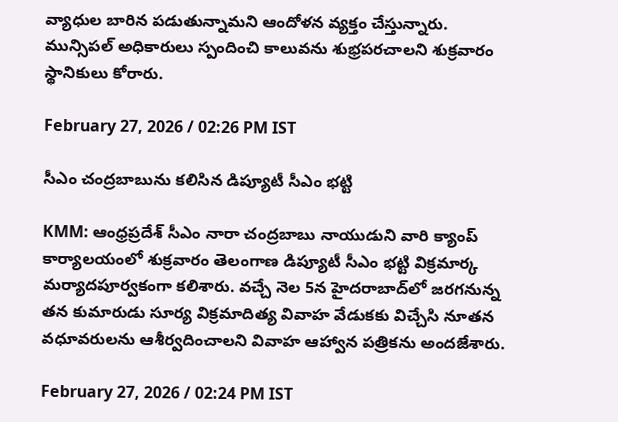వ్యాధుల బారిన పడుతున్నామని ఆందోళన వ్యక్తం చేస్తున్నారు. మున్సిపల్ అధికారులు స్పందించి కాలువను శుభ్రపరచాలని శుక్రవారం స్థానికులు కోరారు.

February 27, 2026 / 02:26 PM IST

సీఎం చంద్రబాబును కలిసిన డిప్యూటీ సీఎం భట్టి

KMM: ఆంధ్రప్రదేశ్ సీఎం నారా చంద్రబాబు నాయుడుని వారి క్యాంప్ కార్యాలయంలో శుక్రవారం తెలంగాణ డిప్యూటీ సీఎం భట్టి విక్రమార్క మర్యాదపూర్వకంగా కలిశారు. వచ్చే నెల 5న హైదరాబాద్‌లో జరగనున్న తన కుమారుడు సూర్య విక్రమాదిత్య వివాహ వేడుకకు విచ్చేసి నూతన వధూవరులను ఆశీర్వదించాలని వివాహ ఆహ్వాన పత్రికను అందజేశారు.

February 27, 2026 / 02:24 PM IST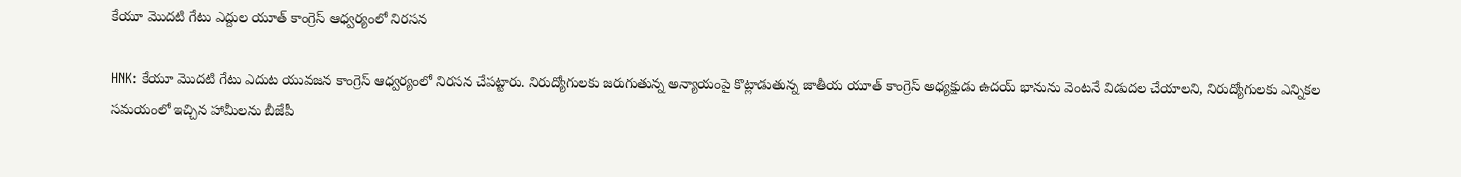కేయూ మొదటి గేటు ఎద్దుల యూత్ కాంగ్రెస్ ఆధ్వర్యంలో నిరసన

HNK: కేయూ మొదటి గేటు ఎదుట యువజన కాంగ్రెస్ ఆధ్వర్యంలో నిరసన చేపట్టారు. నిరుద్యోగులకు జరుగుతున్న అన్యాయంపై కొట్లాడుతున్న జాతీయ యూత్ కాంగ్రెస్ అధ్యక్షుడు ఉదయ్ భానును వెంటనే విడుదల చేయాలని, నిరుద్యోగులకు ఎన్నికల సమయంలో ఇచ్చిన హామీలను బీజేపీ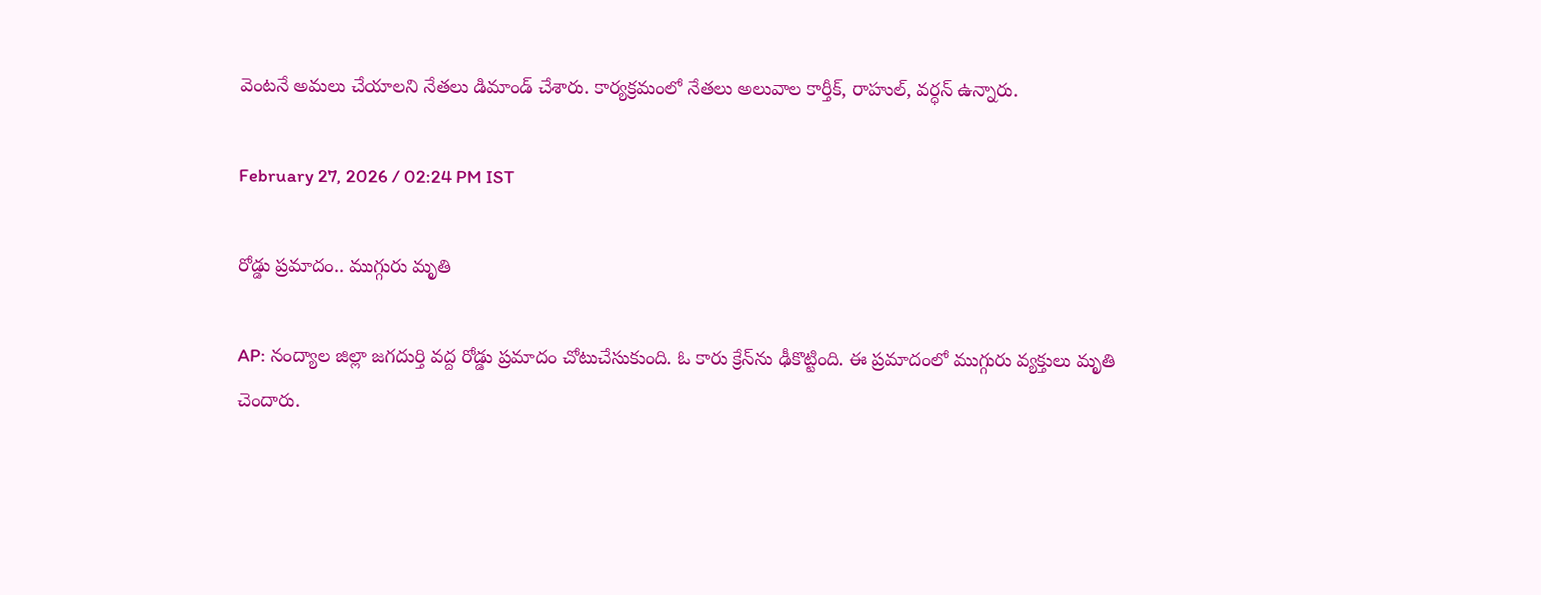వెంటనే అమలు చేయాలని నేతలు డిమాండ్ చేశారు. కార్యక్రమంలో నేతలు అలువాల కార్తీక్, రాహుల్, వర్ధన్ ఉన్నారు.

February 27, 2026 / 02:24 PM IST

రోడ్డు ప్రమాదం.. ముగ్గురు మృతి

AP: నంద్యాల జిల్లా జగదుర్తి వద్ద రోడ్డు ప్రమాదం చోటుచేసుకుంది. ఓ కారు క్రేన్‌ను ఢీకొట్టింది. ఈ ప్రమాదంలో ముగ్గురు వ్యక్తులు మృతి చెందారు.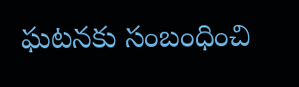ఘటనకు సంబంధించి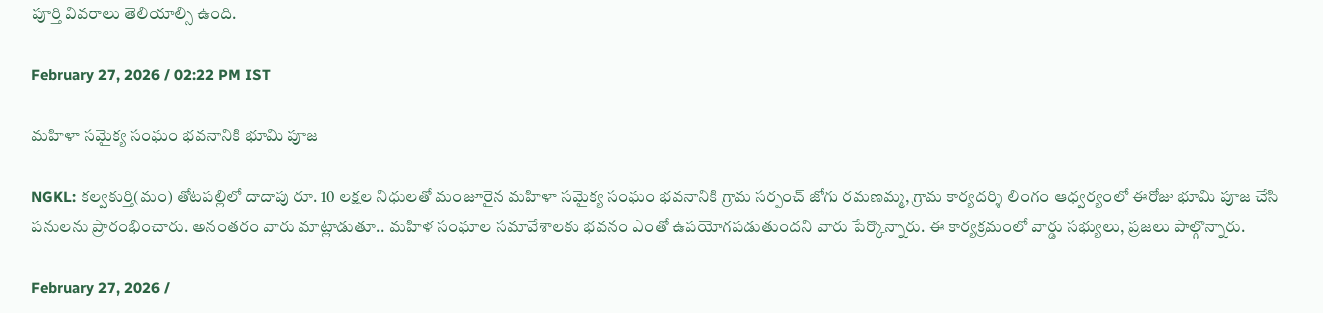పూర్తి వివరాలు తెలియాల్సి ఉంది.

February 27, 2026 / 02:22 PM IST

మహిళా సమైక్య సంఘం భవనానికి భూమి పూజ

NGKL: కల్వకుర్తి(మం) తోటపల్లిలో దాదాపు రూ. 10 లక్షల నిధులతో మంజూరైన మహిళా సమైక్య సంఘం భవనానికి గ్రామ సర్పంచ్ జోగు రమణమ్మ, గ్రామ కార్యదర్శి లింగం ఆధ్వర్యంలో ఈరోజు భూమి పూజ చేసి పనులను ప్రారంభించారు. అనంతరం వారు మాట్లాడుతూ.. మహిళ సంఘాల సమావేశాలకు భవనం ఎంతో ఉపయోగపడుతుందని వారు పేర్కొన్నారు. ఈ కార్యక్రమంలో వార్డు సభ్యులు, ప్రజలు పాల్గొన్నారు.

February 27, 2026 /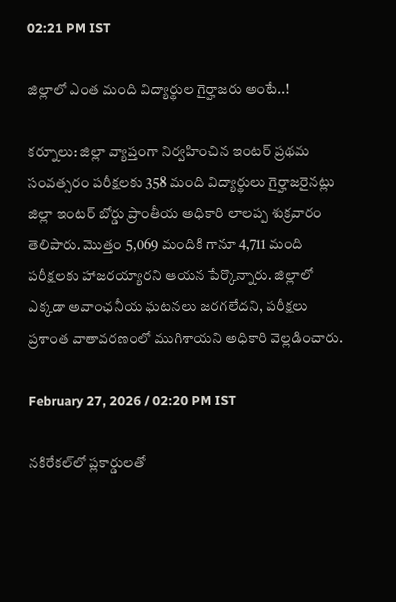02:21 PM IST

జిల్లాలో ఎంత మంది విద్యార్థుల గైర్హాజరు అంటే..!

కర్నూలు: జిల్లా వ్యాప్తంగా నిర్వహించిన ఇంటర్ ప్రథమ సంవత్సరం పరీక్షలకు 358 మంది విద్యార్థులు గైర్హాజరైనట్లు జిల్లా ఇంటర్ బోర్డు ప్రాంతీయ అధికారి లాలప్ప శుక్రవారం తెలిపారు. మొత్తం 5,069 మందికి గానూ 4,711 మంది పరీక్షలకు హాజరయ్యారని ఆయన పేర్కొన్నారు. జిల్లాలో ఎక్కడా అవాంఛనీయ ఘటనలు జరగలేదని, పరీక్షలు ప్రశాంత వాతావరణంలో ముగిశాయని అధికారి వెల్లడించారు.

February 27, 2026 / 02:20 PM IST

నకిరేకల్‌లో ప్లకార్డులతో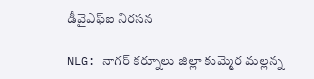డీవైఎఫ్ఐ నిరసన

NLG: నాగర్ కర్నూలు జిల్లా కుమ్మెర మల్లన్న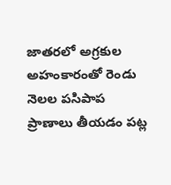జాతరలో అగ్రకుల అహంకారంతో రెండు నెలల పసిపాప ప్రాణాలు తీయడం పట్ల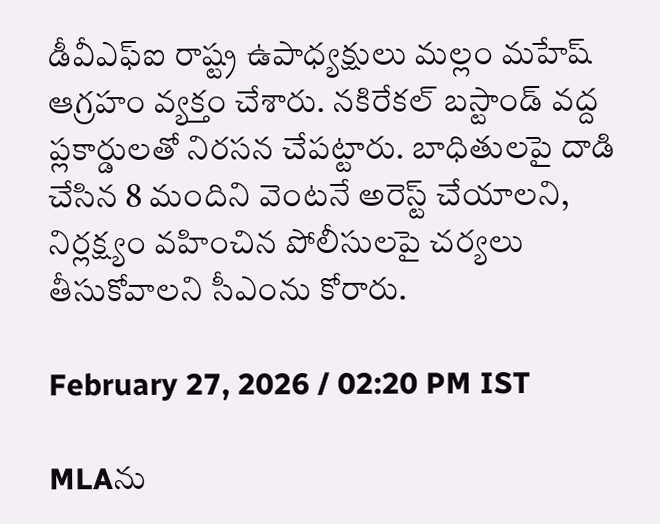డీవీఎఫ్ఐ రాష్ట్ర ఉపాధ్యక్షులు మల్లం మహేష్ ఆగ్రహం వ్యక్తం చేశారు. నకిరేకల్ బస్టాండ్ వద్ద ప్లకార్డులతో నిరసన చేపట్టారు. బాధితులపై దాడి చేసిన 8 మందిని వెంటనే అరెస్ట్ చేయాలని, నిర్లక్ష్యం వహించిన పోలీసులపై చర్యలు తీసుకోవాలని సీఎంను కోరారు.

February 27, 2026 / 02:20 PM IST

MLAను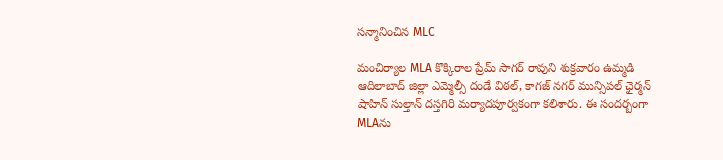సన్మానించిన MLC

మంచిర్యాల MLA కొక్కిరాల ప్రేమ్ సాగర్ రావుని శుక్రవారం ఉమ్మడి ఆదిలాబాద్ జిల్లా ఎమ్మెల్సీ దండే విఠల్, కాగజ్ నగర్ మున్సిపల్ ఛైర్మన్ షాహిన్ సుల్తాన్ దస్తగిరి మర్యాదపూర్వకంగా కలిశారు. ఈ సందర్బంగా MLAను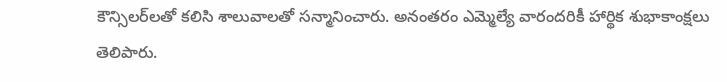కౌన్సిలర్‌లతో కలిసి శాలువాలతో సన్మానించారు. అనంతరం ఎమ్మెల్యే వారందరికీ హార్థిక శుభాకాంక్షలు తెలిపారు.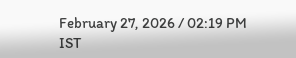February 27, 2026 / 02:19 PM IST